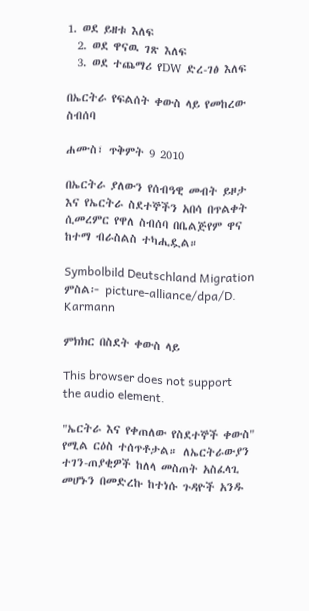1. ወደ ይዘቱ እለፍ
  2. ወደ ዋናዉ ገጽ እለፍ
  3. ወደ ተጨማሪ የDW ድረ-ገፅ እለፍ

በኤርትራ የፍልሰት ቀውስ ላይ የመከረው ስብሰባ

ሐሙስ፣ ጥቅምት 9 2010

በኤርትራ ያለውን የሰብዓዊ መብት ይዞታ እና የኤርትራ ስደተኞችን አበሳ በጥልቀት ሲመረምር የዋለ ስብሰባ በቤልጅየም ዋና ከተማ ብራስልስ ተካሒዷል።

Symbolbild Deutschland Migration
ምስል፦ picture-alliance/dpa/D. Karmann

ምክክር በስደት ቀውስ ላይ

This browser does not support the audio element.

"ኤርትራ እና የቀጠለው የስደተኞች ቀውስ" የሚል ርዕስ ተሰጥቶታል። ለኤርትራውያን ተገን-ጠያቂዎች ከለላ መስጠት አስፈላጊ መሆኑን በመድረኩ ከተነሱ ጉዳዮች አንዱ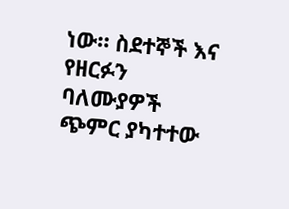ነው። ስደተኞች እና የዘርፉን ባለሙያዎች ጭምር ያካተተው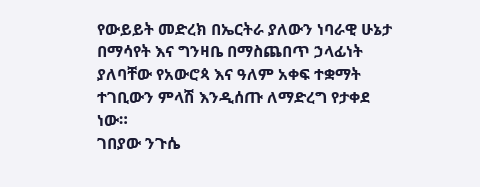የውይይት መድረክ በኤርትራ ያለውን ነባራዊ ሁኔታ በማሳየት እና ግንዛቤ በማስጨበጥ ኃላፊነት ያለባቸው የአውሮጳ እና ዓለም አቀፍ ተቋማት ተገቢውን ምላሽ እንዲሰጡ ለማድረግ የታቀደ ነው።
ገበያው ንጉሴ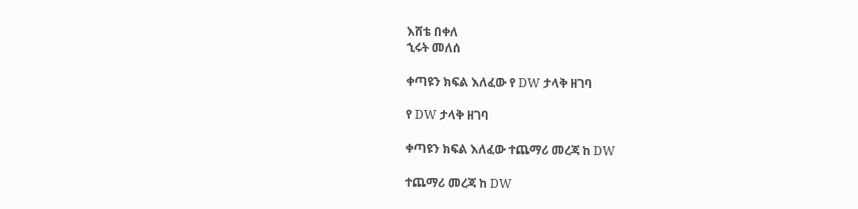እሸቴ በቀለ
ኂሩት መለሰ

ቀጣዩን ክፍል እለፈው የ DW ታላቅ ዘገባ

የ DW ታላቅ ዘገባ

ቀጣዩን ክፍል እለፈው ተጨማሪ መረጃ ከ DW

ተጨማሪ መረጃ ከ DW